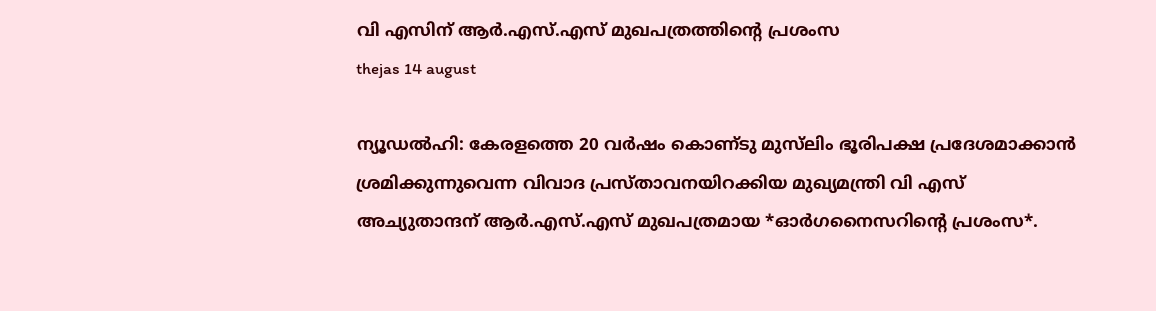വി എസിന്‌ ആര്‍.എസ്‌.എസ്‌ മുഖപത്രത്തിന്റെ പ്രശംസ
thejas 14 august

ന്യൂഡല്‍ഹി: കേരളത്തെ 20 വര്‍ഷം കൊണ്‌ടു മുസ്‌ലിം ഭൂരിപക്ഷ പ്രദേശമാക്കാന്‍
ശ്രമിക്കുന്നുവെന്ന വിവാദ പ്രസ്‌താവനയിറക്കിയ മുഖ്യമന്ത്രി വി എസ്‌
അച്യുതാന്ദന്‌ ആര്‍.എസ്‌.എസ്‌ മുഖപത്രമായ *ഓര്‍ഗനൈസറിന്റെ പ്രശംസ*.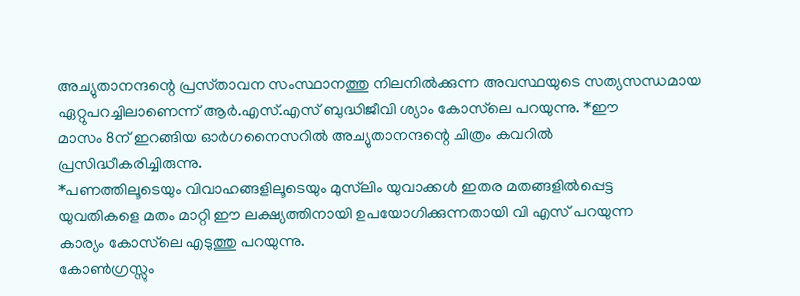അച്യുതാനന്ദന്റെ പ്രസ്‌താവന സംസ്ഥാനത്തു നിലനില്‍ക്കുന്ന അവസ്ഥയുടെ സത്യസന്ധമായ
ഏറ്റുപറച്ചിലാണെന്ന്‌ ആര്‍.എസ്‌.എസ്‌ ബുദ്ധിജീവി ശ്യാം കോസ്‌ലെ പറയുന്നു. *ഈ
മാസം 8ന്‌ ഇറങ്ങിയ ഓര്‍ഗനൈസറില്‍ അച്യുതാനന്ദന്റെ ചിത്രം കവറില്‍
പ്രസിദ്ധീകരിച്ചിരുന്നു.
*പണത്തിലൂടെയും വിവാഹങ്ങളിലൂടെയും മുസ്‌ലിം യുവാക്കള്‍ ഇതര മതങ്ങളില്‍പ്പെട്ട
യുവതികളെ മതം മാറ്റി ഈ ലക്ഷ്യത്തിനായി ഉപയോഗിക്കുന്നതായി വി എസ്‌ പറയുന്ന
കാര്യം കോസ്‌ലെ എടുത്തു പറയുന്നു.
കോണ്‍ഗ്രസ്സും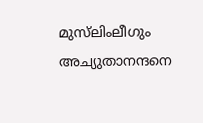മുസ്‌ലിംലീഗും അച്യുതാനന്ദനെ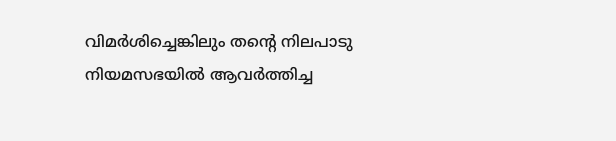വിമര്‍ശിച്ചെങ്കിലും തന്റെ നിലപാടു
നിയമസഭയില്‍ ആവര്‍ത്തിച്ച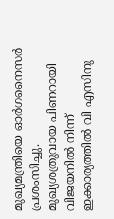മുഖ്യമന്ത്രിയെ ഓര്‍ഗനൈസര്‍ പ്രശംസിച്ചു.
മുഖ്യശത്രുവായ പിണറായി വിജയനില്‍ നിന്ന്‌ ഇക്കാര്യത്തില്‍ വി എസിനു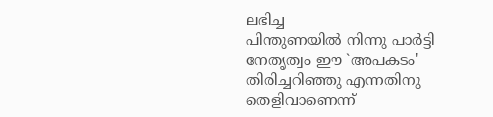ലഭിച്ച
പിന്തുണയില്‍ നിന്നു പാര്‍ട്ടി നേതൃത്വം ഈ `അപകടം' തിരിച്ചറിഞ്ഞു എന്നതിനു
തെളിവാണെന്ന്‌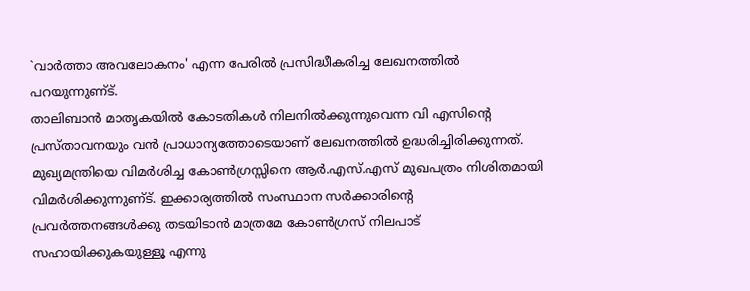`വാര്‍ത്താ അവലോകനം' എന്ന പേരില്‍ പ്രസിദ്ധീകരിച്ച ലേഖനത്തില്‍
പറയുന്നുണ്‌ട്‌.
താലിബാന്‍ മാതൃകയില്‍ കോടതികള്‍ നിലനില്‍ക്കുന്നുവെന്ന വി എസിന്റെ
പ്രസ്‌താവനയും വന്‍ പ്രാധാന്യത്തോടെയാണ്‌ ലേഖനത്തില്‍ ഉദ്ധരിച്ചിരിക്കുന്നത്‌.
മുഖ്യമന്ത്രിയെ വിമര്‍ശിച്ച കോണ്‍ഗ്രസ്സിനെ ആര്‍.എസ്‌.എസ്‌ മുഖപത്രം നിശിതമായി
വിമര്‍ശിക്കുന്നുണ്‌ട്‌. ഇക്കാര്യത്തില്‍ സംസ്ഥാന സര്‍ക്കാരിന്റെ
പ്രവര്‍ത്തനങ്ങള്‍ക്കു തടയിടാന്‍ മാത്രമേ കോണ്‍ഗ്രസ്‌ നിലപാട്‌
സഹായിക്കുകയുള്ളൂ എന്നു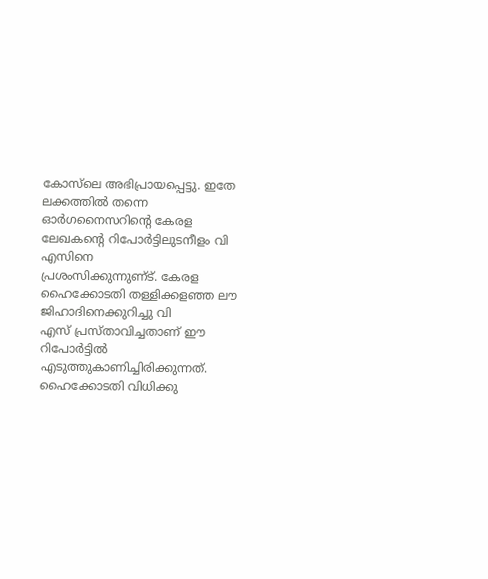കോസ്‌ലെ അഭിപ്രായപ്പെട്ടു. ഇതേ ലക്കത്തില്‍ തന്നെ
ഓര്‍ഗനൈസറിന്റെ കേരള ലേഖകന്റെ റിപോര്‍ട്ടിലുടനീളം വി എസിനെ
പ്രശംസിക്കുന്നുണ്‌ട്‌. കേരള ഹൈക്കോടതി തള്ളിക്കളഞ്ഞ ലൗ ജിഹാദിനെക്കുറിച്ചു വി
എസ്‌ പ്രസ്‌താവിച്ചതാണ്‌ ഈ റിപോര്‍ട്ടില്‍ എടുത്തുകാണിച്ചിരിക്കുന്നത്‌.
ഹൈക്കോടതി വിധിക്കു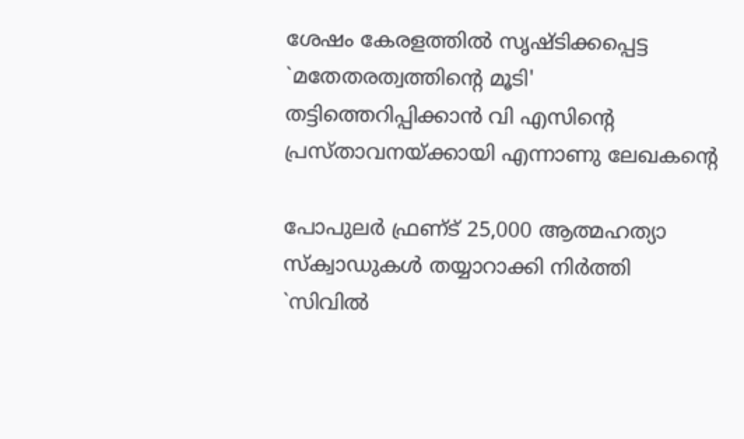ശേഷം കേരളത്തില്‍ സൃഷ്ടിക്കപ്പെട്ട `മതേതരത്വത്തിന്റെ മൂടി'
തട്ടിത്തെറിപ്പിക്കാന്‍ വി എസിന്റെ പ്രസ്‌താവനയ്‌ക്കായി എന്നാണു ലേഖകന്റെ

പോപുലര്‍ ഫ്രണ്‌ട്‌ 25,000 ആത്മഹത്യാ സ്‌ക്വാഡുകള്‍ തയ്യാറാക്കി നിര്‍ത്തി
`സിവില്‍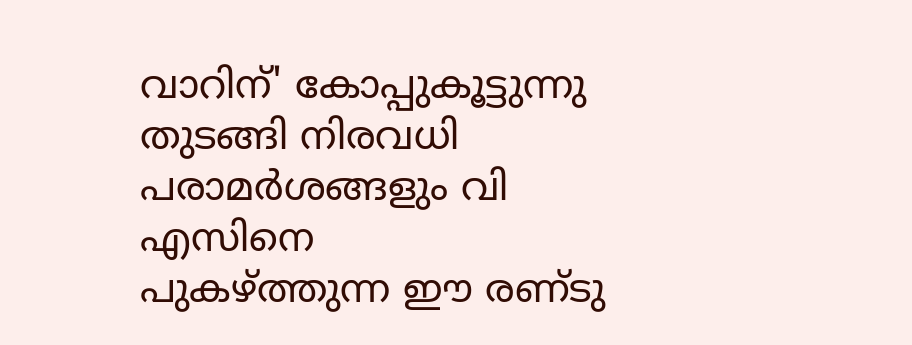വാറിന്‌' കോപ്പുകൂട്ടുന്നു തുടങ്ങി നിരവധി പരാമര്‍ശങ്ങളും വി എസിനെ
പുകഴ്‌ത്തുന്ന ഈ രണ്‌ടു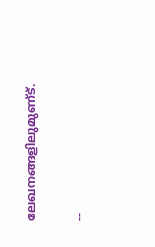ലേഖനങ്ങളിലുമുണ്‌ട്‌.

--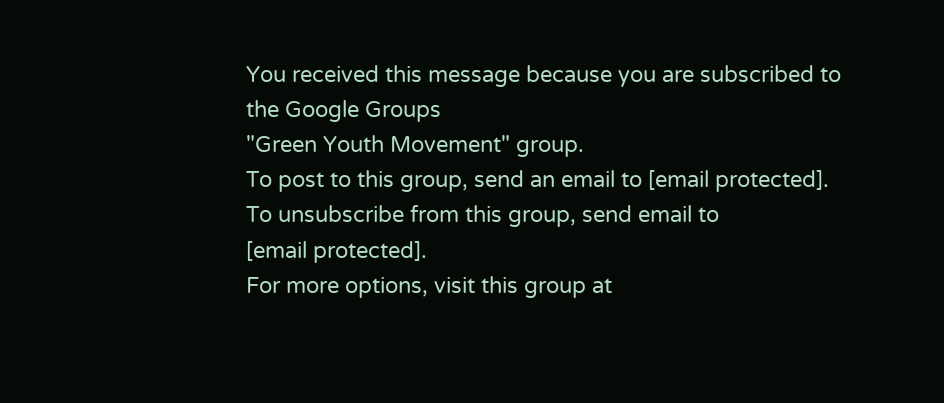You received this message because you are subscribed to the Google Groups
"Green Youth Movement" group.
To post to this group, send an email to [email protected].
To unsubscribe from this group, send email to
[email protected].
For more options, visit this group at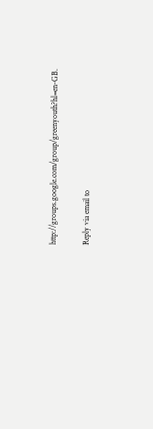http://groups.google.com/group/greenyouth?hl=en-GB.

Reply via email to